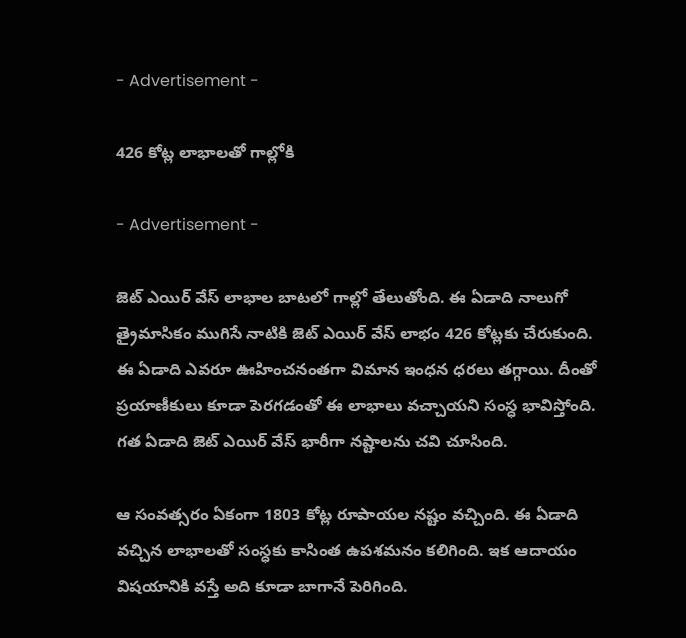- Advertisement -

426 కోట్ల లాభాలతో గాల్లోకి

- Advertisement -

జెట్ ఎయిర్ వేస్ లాభాల బాటలో గాల్లో తేలుతోంది. ఈ ఏడాది నాలుగో త్రైమాసికం ముగిసే నాటికి జెట్ ఎయిర్ వేస్ లాభం 426 కోట్లకు చేరుకుంది. ఈ ఏడాది ఎవరూ ఊహించనంతగా విమాన ఇంధన ధరలు తగ్గాయి. దీంతో ప్రయాణీకులు కూడా పెరగడంతో ఈ లాభాలు వచ్చాయని సంస్ధ భావిస్తోంది. గత ఏడాది జెట్ ఎయిర్ వేస్ భారీగా నష్టాలను చవి చూసింది.

ఆ సంవత్సరం ఏకంగా 1803 కోట్ల రూపాయల నష్టం వచ్చింది. ఈ ఏడాది వచ్చిన లాభాలతో సంస్ధకు కాసింత ఉపశమనం కలిగింది. ఇక ఆదాయం విషయానికి వస్తే అది కూడా బాగానే పెరిగింది.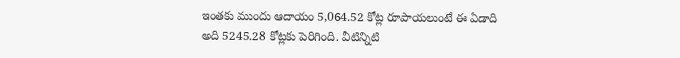ఇంతకు ముందు ఆదాయం 5,064.52 కోట్ల రూపాయలుంటే ఈ ఏడాది అది 5245.28 కోట్లకు పెరిగింది. వీటిన్నిటి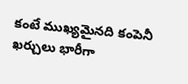కంటే ముఖ్యమైనది కంపెనీ ఖర్చులు భారీగా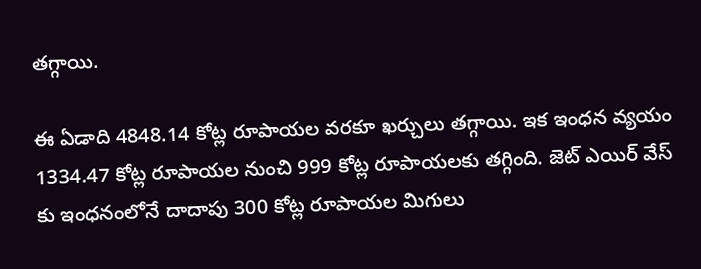తగ్గాయి.

ఈ ఏడాది 4848.14 కోట్ల రూపాయల వరకూ ఖర్చులు తగ్గాయి. ఇక ఇంధన వ్యయం 1334.47 కోట్ల రూపాయల నుంచి 999 కోట్ల రూపాయలకు తగ్గింది. జెట్ ఎయిర్ వేస్ కు ఇంధనంలోనే దాదాపు 300 కోట్ల రూపాయల మిగులు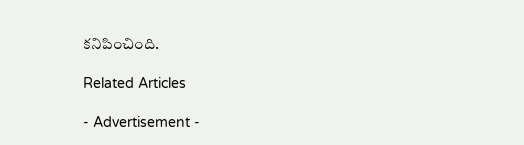కనిపించింది.

Related Articles

- Advertisement -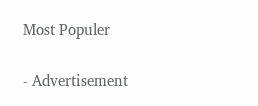Most Populer

- Advertisement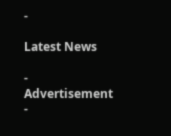-

Latest News

- Advertisement -